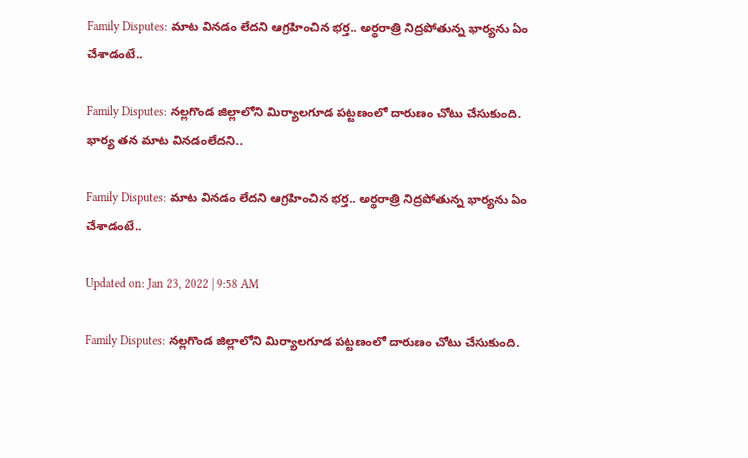Family Disputes: మాట వినడం లేదని ఆగ్రహించిన భర్త.. అర్థరాత్రి నిద్రపోతున్న భార్యను ఏం చేశాడంటే..

Family Disputes: నల్లగొండ జిల్లాలోని మిర్యాలగూడ పట్టణంలో దారుణం చోటు చేసుకుంది. భార్య తన మాట వినడంలేదని..

Family Disputes: మాట వినడం లేదని ఆగ్రహించిన భర్త.. అర్థరాత్రి నిద్రపోతున్న భార్యను ఏం చేశాడంటే..

Updated on: Jan 23, 2022 | 9:58 AM

Family Disputes: నల్లగొండ జిల్లాలోని మిర్యాలగూడ పట్టణంలో దారుణం చోటు చేసుకుంది.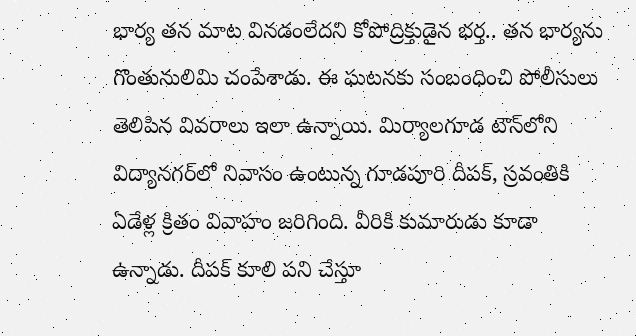భార్య తన మాట వినడంలేదని కోపోద్రిక్తుడైన భర్త.. తన భార్యను గొంతునులిమి చంపేశాడు. ఈ ఘటనకు సంబంధించి పోలీసులు తెలిపిన వివరాలు ఇలా ఉన్నాయి. మిర్యాలగూడ టౌన్‌లోని విద్యానగర్‌లో నివాసం ఉంటున్న గూడపూరి దీపక్, స్రవంతికి ఏడేళ్ల క్రితం వివాహం జరిగింది. వీరికి కుమారుడు కూడా ఉన్నాడు. దీపక్‌ కూలి పని చేస్తూ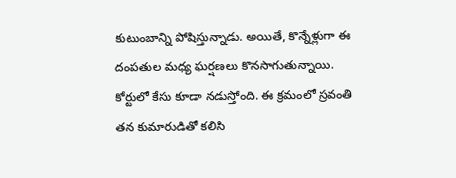కుటుంబాన్ని పోషిస్తున్నాడు. అయితే, కొన్నేళ్లుగా ఈ దంపతుల మధ్య ఘర్షణలు కొనసాగుతున్నాయి. కోర్టులో కేసు కూడా నడుస్తోంది. ఈ క్రమంలో స్రవంతి తన కుమారుడితో కలిసి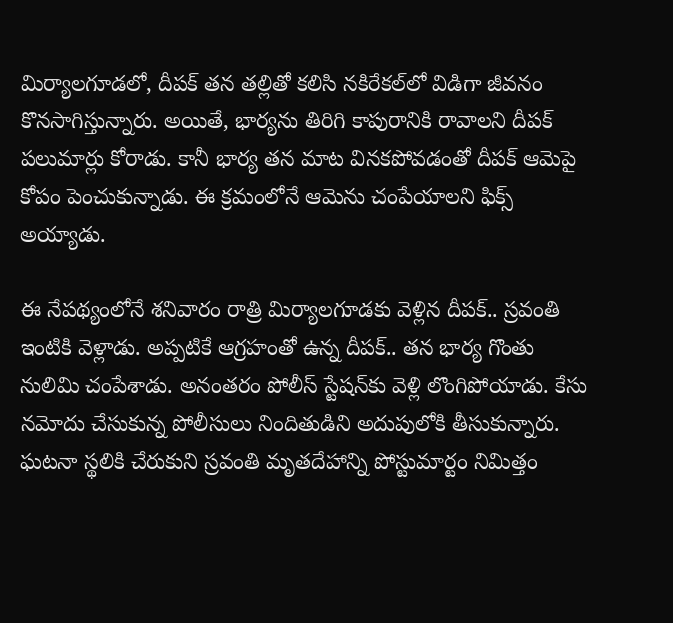మిర్యాలగూడలో, దీపక్ తన తల్లితో కలిసి నకిరేకల్‌లో విడిగా జీవనం కొనసాగిస్తున్నారు. అయితే, భార్యను తిరిగి కాపురానికి రావాలని దీపక్ పలుమార్లు కోరాడు. కానీ భార్య తన మాట వినకపోవడంతో దీపక్ ఆమెపై కోపం పెంచుకున్నాడు. ఈ క్రమంలోనే ఆమెను చంపేయాలని ఫిక్స్ అయ్యాడు.

ఈ నేపథ్యంలోనే శనివారం రాత్రి మిర్యాలగూడకు వెళ్లిన దీపక్.. స్రవంతి ఇంటికి వెళ్లాడు. అప్పటికే ఆగ్రహంతో ఉన్న దీపక్.. తన భార్య గొంతు నులిమి చంపేశాడు. అనంతరం పోలీస్ స్టేషన్‌కు వెళ్లి లొంగిపోయాడు. కేసు నమోదు చేసుకున్న పోలీసులు నిందితుడిని అదుపులోకి తీసుకున్నారు. ఘటనా స్థలికి చేరుకుని స్రవంతి మృతదేహాన్ని పోస్టుమార్టం నిమిత్తం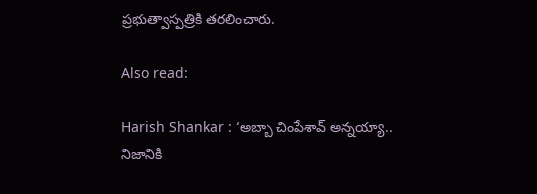ప్రభుత్వాస్పత్రికి తరలించారు.

Also read:

Harish Shankar : ‘అబ్బా చింపేశావ్ అన్నయ్యా.. నిజానికి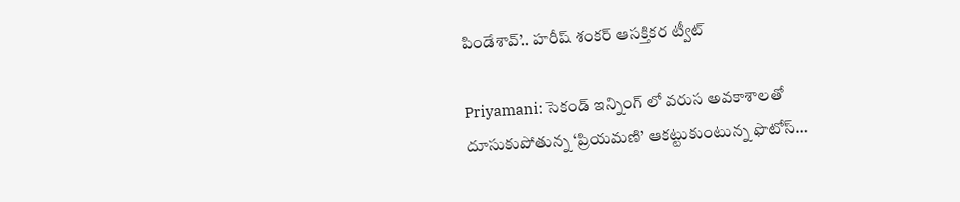పిండేశావ్’.. హరీష్ శంకర్ ఆసక్తికర ట్వీట్

Priyamani: సెకండ్ ఇన్నింగ్ లో వరుస అవకాశాలతో దూసుకుపోతున్న ‘ప్రియమణి’ ఆకట్టుకుంటున్న ఫొటోస్…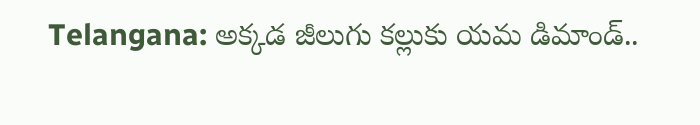Telangana: అక్కడ జీలుగు కల్లుకు యమ డిమాండ్..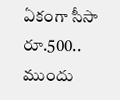ఏకంగా సీసా రూ.500.. ముందు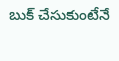బుక్ చేసుకుంటేనే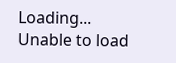Loading...
Unable to load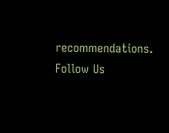recommendations.
Follow Us